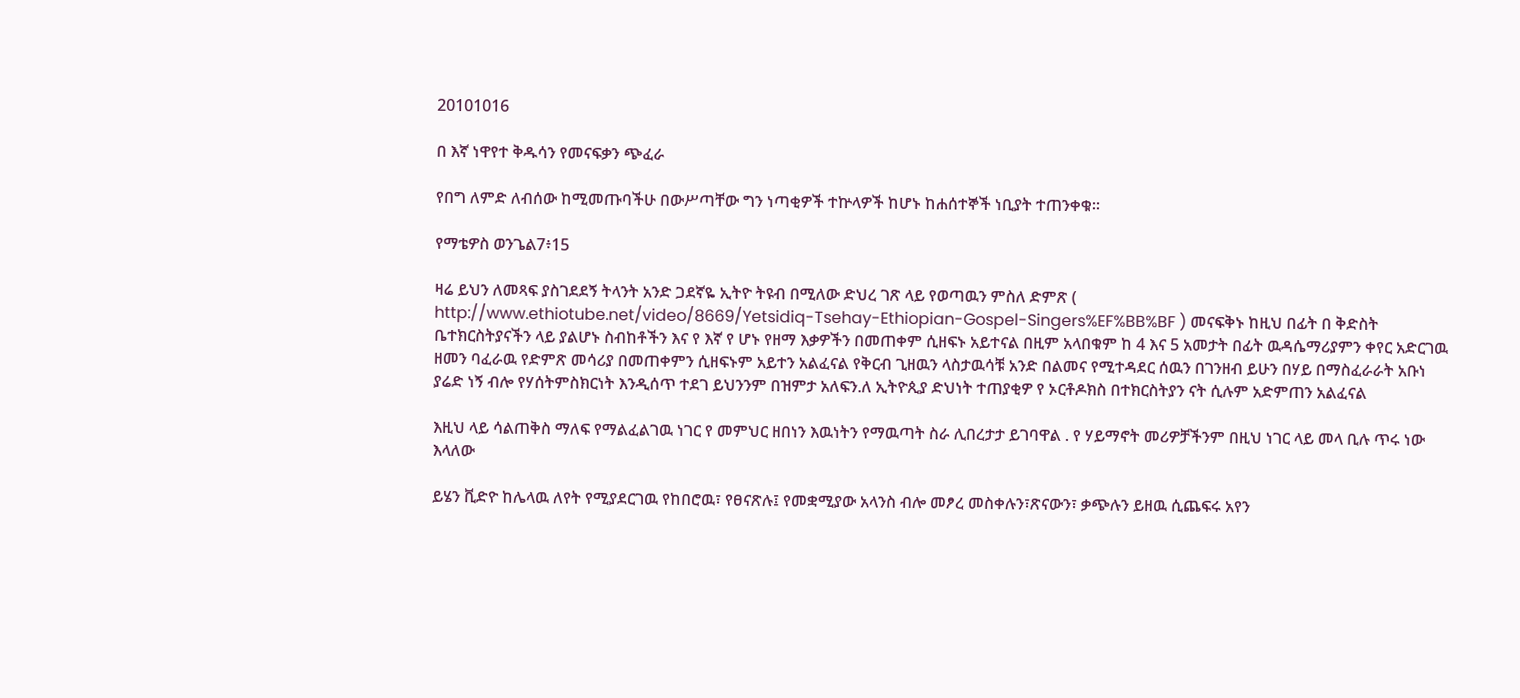20101016

በ እኛ ነዋየተ ቅዱሳን የመናፍቃን ጭፈራ

የበግ ለምድ ለብሰው ከሚመጡባችሁ በውሥጣቸው ግን ነጣቂዎች ተኵላዎች ከሆኑ ከሐሰተኞች ነቢያት ተጠንቀቁ።

የማቴዎስ ወንጌል7፥15

ዛሬ ይህን ለመጻፍ ያስገደደኝ ትላንት አንድ ጋደኛዬ ኢትዮ ትዩብ በሚለው ድህረ ገጽ ላይ የወጣዉን ምስለ ድምጽ ( http://www.ethiotube.net/video/8669/Yetsidiq-Tsehay-Ethiopian-Gospel-Singers%EF%BB%BF ) መናፍቅኑ ከዚህ በፊት በ ቅድስት ቤተክርስትያናችን ላይ ያልሆኑ ስብከቶችን እና የ እኛ የ ሆኑ የዘማ እቃዎችን በመጠቀም ሲዘፍኑ አይተናል በዚም አላበቁም ከ 4 እና 5 አመታት በፊት ዉዳሴማሪያምን ቀየር አድርገዉ ዘመን ባፈራዉ የድምጽ መሳሪያ በመጠቀምን ሲዘፍኑም አይተን አልፈናል የቅርብ ጊዘዉን ላስታዉሳቹ አንድ በልመና የሚተዳደር ሰዉን በገንዘብ ይሁን በሃይ በማስፈራራት አቡነ ያሬድ ነኝ ብሎ የሃሰትምስክርነት እንዲሰጥ ተደገ ይህንንም በዝምታ አለፍን.ለ ኢትዮጲያ ድህነት ተጠያቂዎ የ ኦርቶዶክስ በተክርስትያን ናት ሲሉም አድምጠን አልፈናል

እዚህ ላይ ሳልጠቅስ ማለፍ የማልፈልገዉ ነገር የ መምህር ዘበነን እዉነትን የማዉጣት ስራ ሊበረታታ ይገባዋል . የ ሃይማኖት መሪዎቻችንም በዚህ ነገር ላይ መላ ቢሉ ጥሩ ነው እላለው

ይሄን ቪድዮ ከሌላዉ ለየት የሚያደርገዉ የከበሮዉ፣ የፀናጽሉ፤ የመቋሚያው አላንስ ብሎ መፆረ መስቀሉን፣ጽናውን፣ ቃጭሉን ይዘዉ ሲጨፍሩ አየን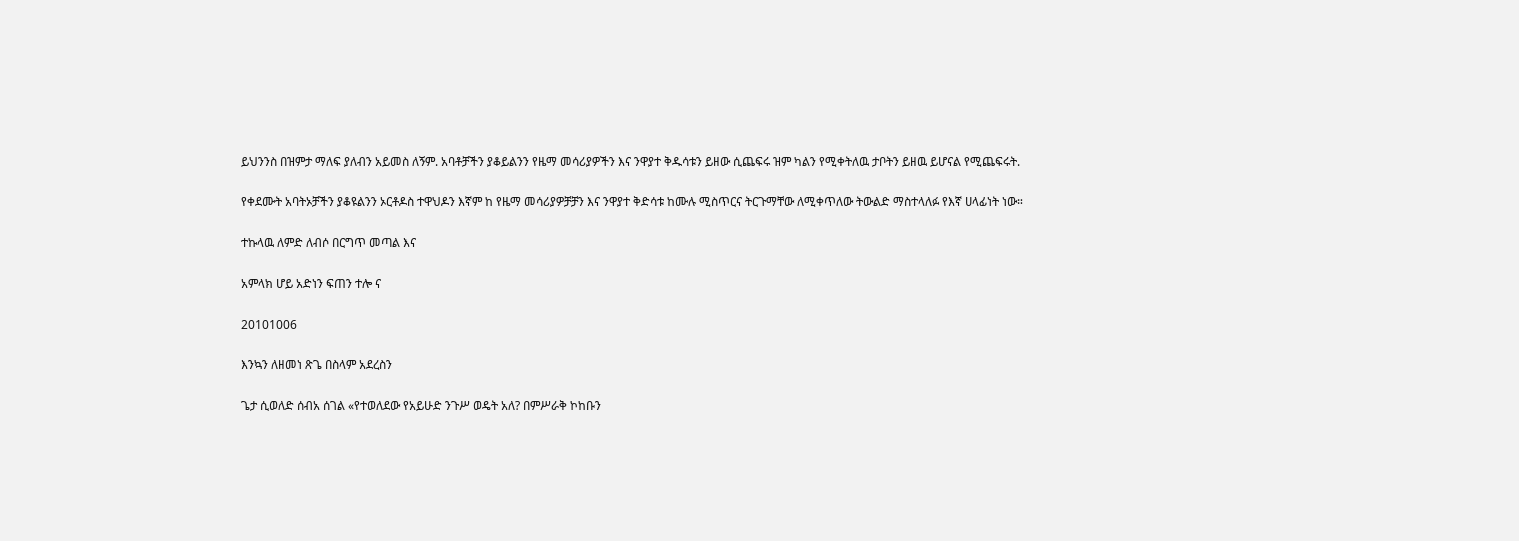ይህንንስ በዝምታ ማለፍ ያለብን አይመስ ለኝም. አባቶቻችን ያቆይልንን የዜማ መሳሪያዎችን እና ንዋያተ ቅዱሳቱን ይዘው ሲጨፍሩ ዝም ካልን የሚቀትለዉ ታቦትን ይዘዉ ይሆናል የሚጨፍሩት.

የቀደሙት አባትኦቻችን ያቆዩልንን ኦርቶዶስ ተዋህዶን እኛም ከ የዜማ መሳሪያዎቻቻን እና ንዋያተ ቅድሳቱ ከሙሉ ሚስጥርና ትርጉማቸው ለሚቀጥለው ትውልድ ማስተላለፉ የእኛ ሀላፊነት ነው።

ተኩላዉ ለምድ ለብሶ በርግጥ መጣል እና

አምላክ ሆይ አድነን ፍጠን ተሎ ና

20101006

እንኳን ለዘመነ ጽጌ በስላም አደረስን

ጌታ ሲወለድ ሰብአ ሰገል «የተወለደው የአይሁድ ንጉሥ ወዴት አለ? በምሥራቅ ኮከቡን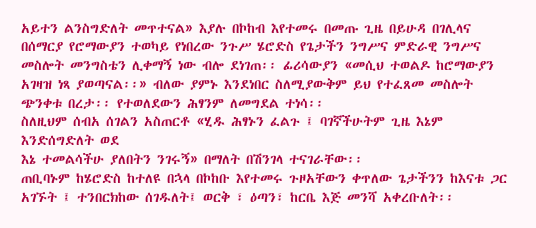አይተን ልንስግድለት መጥተናል» እያሉ በኮከብ እየተመሩ በመጡ ጊዜ በይሁዳ በገሊላና በሰማርያ የሮማውያን ተወካይ የነበረው ንጉሥ ሄሮድስ የጌታችን ንግሥና ምድራዊ ንግሥና መስሎት መንግስቴን ሊቀማኝ ነው ብሎ ደነገጠ፡፡ ፊሪሳውያን «መሲህ ተወልዶ ከሮማውያን አገዛዝ ነጻ ያወጣናል፡፡» ብለው ያምኑ እንደነበር ስለሚያውቅም ይህ የተፈጸመ መስሎት ጭንቀቱ በረታ፡፡ የተወለደውን ሕፃንም ለመግደል ተነሳ፡፡
ስለዚህም ሰብአ ሰገልን አስጠርቶ «ሂዱ ሕፃኑን ፈልጉ ፤ ባገኛችሁትም ጊዜ እኔም እንድሰግድለት ወደ
እኔ ተመልሳችሁ ያለበትን ንገሩኝ» በማለት በሽንገላ ተናገራቸው፡፡
ጠቢባኑም ከሄሮድስ ከተለዩ በኋላ በኮከቡ እየተመሩ ጉዞአቸውን ቀጥለው ጌታችንን ከእናቱ ጋር አገኙት ፤ ተንበርክከው ሰገዱለት፤ ወርቅ ፣ ዕጣን፣ ከርቤ እጅ መንሻ አቀረቡለት፡፡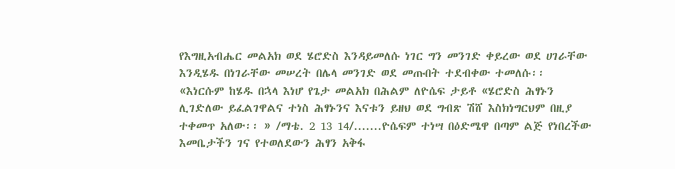የእግዚአብሔር መልአክ ወደ ሄሮድስ እንዳይመለሱ ነገር ግን መንገድ ቀይረው ወደ ሀገራቸው እንዲሄዱ በነገራቸው መሠረት በሌላ መንገድ ወደ መጡበት ተደብቀው ተመለሱ፡፡
«እነርሱም ከሄዱ በኋላ እነሆ የጌታ መልአክ በሕልም ለዮሴፍ ታይቶ «ሄሮድስ ሕፃኑን ሊገድለው ይፈልገዋልና ተነስ ሕፃኑንና እናቱን ይዘህ ወደ ግብጽ ሽሸ እስክነግርህም በዚያ ተቀመጥ አለው፡፡ » /ማቴ. 2 13 14/.......ዮሴፍም ተነሣ በዕድሜዋ በጣም ልጅ የነበረችው እመቤታችን ገና የተወለደውን ሕፃን አቅፋ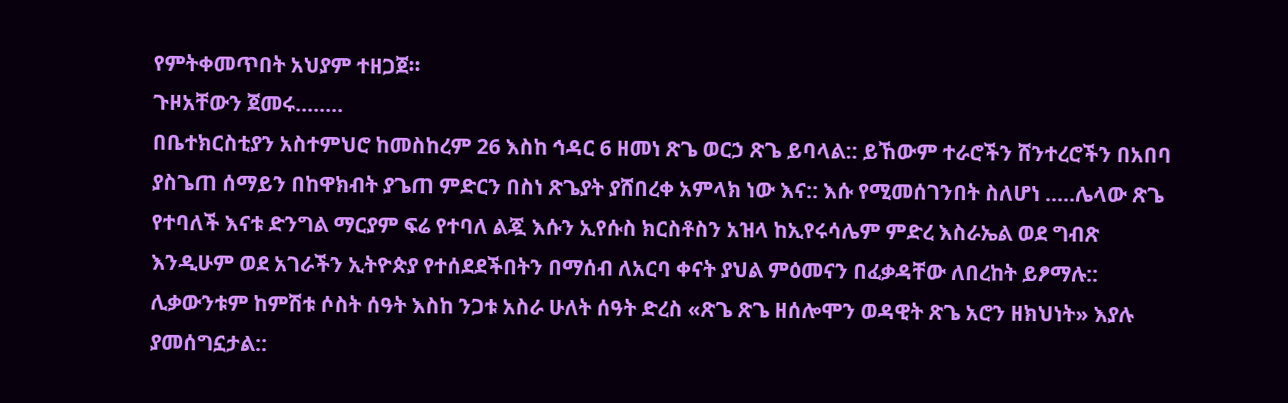የምትቀመጥበት አህያም ተዘጋጀ፡፡
ጉዞአቸውን ጀመሩ........
በቤተክርስቲያን አስተምህሮ ከመስከረም 26 እስከ ኅዳር 6 ዘመነ ጽጌ ወርኃ ጽጌ ይባላል:: ይኸውም ተራሮችን ሸንተረሮችን በአበባ ያስጌጠ ሰማይን በከዋክብት ያጌጠ ምድርን በስነ ጽጌያት ያሸበረቀ አምላክ ነው እና:: እሱ የሚመሰገንበት ስለሆነ .....ሌላው ጽጌ የተባለች እናቱ ድንግል ማርያም ፍሬ የተባለ ልጇ እሱን ኢየሱስ ክርስቶስን አዝላ ከኢየሩሳሌም ምድረ እስራኤል ወደ ግብጽ እንዲሁም ወደ አገራችን ኢትዮጵያ የተሰደደችበትን በማሰብ ለአርባ ቀናት ያህል ምዕመናን በፈቃዳቸው ለበረከት ይፆማሉ:: ሊቃውንቱም ከምሽቱ ሶስት ሰዓት እስከ ንጋቱ አስራ ሁለት ሰዓት ድረስ «ጽጌ ጽጌ ዘሰሎሞን ወዳዊት ጽጌ አሮን ዘክህነት» እያሉ ያመሰግኗታል::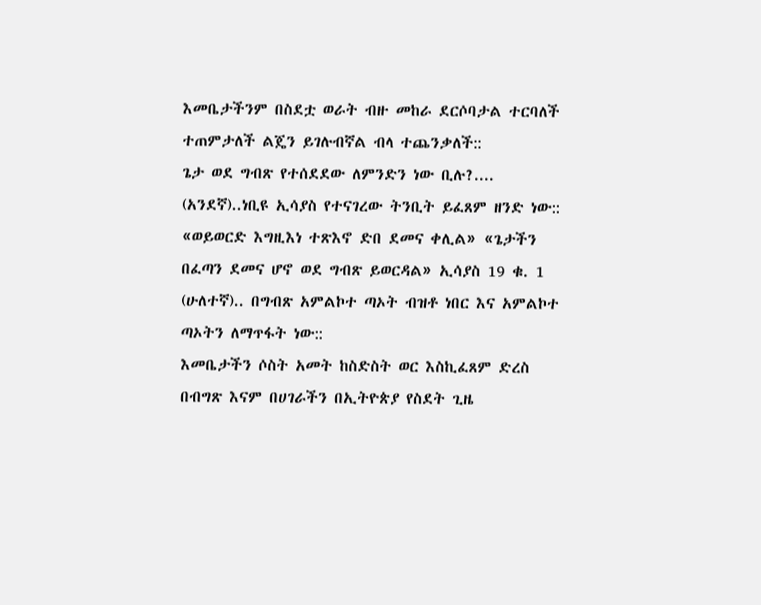እመቤታችንም በስደቷ ወራት ብዙ መከራ ደርሶባታል ተርባለች ተጠምታለች ልጄን ይገሉብኛል ብላ ተጨንቃለች::
ጌታ ወደ ግብጽ የተሰደደው ለምንድን ነው ቢሉ?....
(አንደኛ)..ነቢዩ ኢሳያስ የተናገረው ትንቢት ይፈጸም ዘንድ ነው:: «ወይወርድ እግዚእነ ተጽእኖ ድበ ደመና ቀሊል» «ጌታችን በፈጣን ደመና ሆኖ ወደ ግብጽ ይወርዳል» ኢሳያስ 19 ቁ. 1
(ሁለተኛ).. በግብጽ አምልኮተ ጣኦት ብዝቶ ነበር እና አምልኮተ ጣኦትን ለማጥፋት ነው::
እመቤታችን ሶስት አመት ከስድስት ወር እስኪፈጸም ድረስ በብግጽ እናም በሀገራችን በኢትዮጵያ የስደት ጊዜ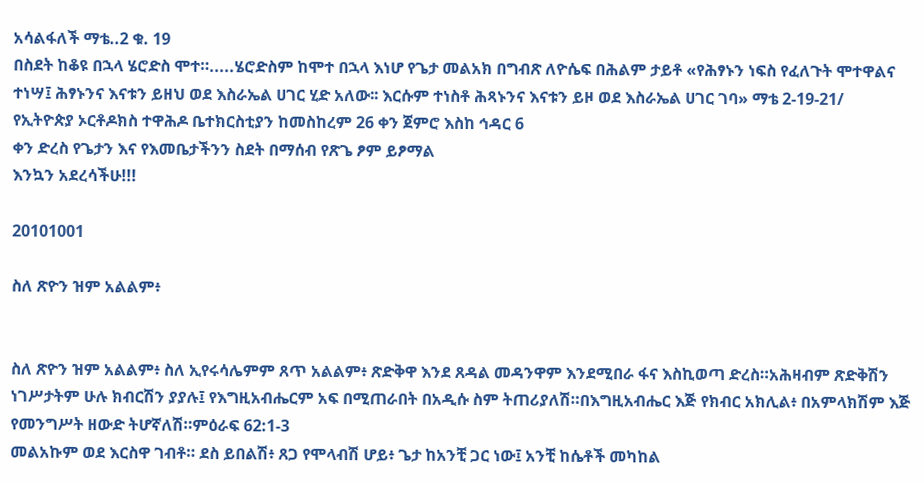አሳልፋለች ማቴ..2 ቁ. 19
በስደት ከቆዩ በኋላ ሄሮድስ ሞተ።.....ሄሮድስም ከሞተ በኋላ እነሆ የጌታ መልአክ በግብጽ ለዮሴፍ በሕልም ታይቶ «የሕፃኑን ነፍስ የፈለጉት ሞተዋልና ተነሣ፤ ሕፃኑንና እናቱን ይዘህ ወደ እስራኤል ሀገር ሂድ አለው፡፡ እርሱም ተነስቶ ሕጻኑንና እናቱን ይዞ ወደ እስራኤል ሀገር ገባ» ማቴ 2-19-21/
የኢትዮጵያ ኦርቶዶክስ ተዋሕዶ ቤተክርስቲያን ከመስከረም 26 ቀን ጀምሮ እስከ ኅዳር 6
ቀን ድረስ የጌታን እና የእመቤታችንን ስደት በማሰብ የጽጌ ፆም ይፆማል
እንኳን አደረሳችሁ!!!

20101001

ስለ ጽዮን ዝም አልልም፥


ስለ ጽዮን ዝም አልልም፥ ስለ ኢየሩሳሌምም ጸጥ አልልም፥ ጽድቅዋ እንደ ጸዳል መዳንዋም እንደሚበራ ፋና እስኪወጣ ድረስ።አሕዛብም ጽድቅሽን ነገሥታትም ሁሉ ክብርሽን ያያሉ፤ የእግዚአብሔርም አፍ በሚጠራበት በአዲሱ ስም ትጠሪያለሽ።በእግዚአብሔር እጅ የክብር አክሊል፥ በአምላክሽም እጅ የመንግሥት ዘውድ ትሆኛለሽ።ምዕራፍ 62:1-3
መልአኩም ወደ እርስዋ ገብቶ። ደስ ይበልሽ፥ ጸጋ የሞላብሽ ሆይ፥ ጌታ ከአንቺ ጋር ነው፤ አንቺ ከሴቶች መካከል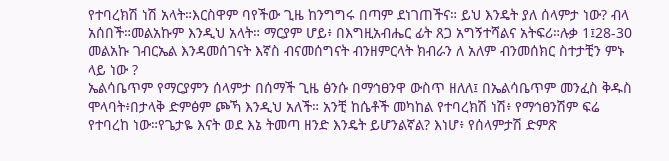የተባረክሽ ነሽ አላት።እርስዋም ባየችው ጊዜ ከንግግሩ በጣም ደነገጠችና። ይህ እንዴት ያለ ሰላምታ ነው? ብላ አሰበች።መልአኩም እንዲህ አላት። ማርያም ሆይ፥ በእግዚአብሔር ፊት ጸጋ አግኝተሻልና አትፍሪ።ሉቃ 1፤28-30 መልአኩ ገብርኤል እንዳመሰገናት እኛስ ብናመሰግናት ብንዘምርላት ክብራን ለ አለም ብንመሰክር ስተታቺን ምኑ ላይ ነው ?
ኤልሳቤጥም የማርያምን ሰላምታ በሰማች ጊዜ ፅንሱ በማኅፀንዋ ውስጥ ዘለለ፤ በኤልሳቤጥም መንፈስ ቅዱስ ሞላባት፥በታላቅ ድምፅም ጮኻ እንዲህ አለች። አንቺ ከሴቶች መካከል የተባረክሽ ነሽ፥ የማኅፀንሽም ፍሬ የተባረከ ነው።የጌታዬ እናት ወደ እኔ ትመጣ ዘንድ እንዴት ይሆንልኛል? እነሆ፥ የሰላምታሽ ድምጽ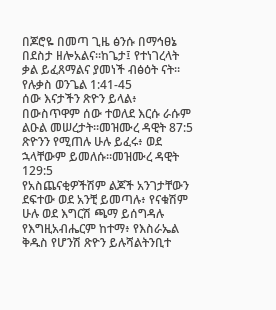በጆሮዬ በመጣ ጊዜ ፅንሱ በማኅፀኔ በደስታ ዘሎአልና።ከጌታ፤ የተነገረላት ቃል ይፈጸማልና ያመነች ብፅዕት ናት። የሉቃስ ወንጌል 1:41-45
ሰው እናታችን ጽዮን ይላል፥ በውስጥዋም ሰው ተወለደ እርሱ ራሱም ልዑል መሠረታት።መዝሙረ ዳዊት 87:5
ጽዮንን የሚጠሉ ሁሉ ይፈሩ፥ ወደ ኋላቸውም ይመለሱ።መዝሙረ ዳዊት 129:5
የአስጨናቂዎችሽም ልጆች አንገታቸውን ደፍተው ወደ አንቺ ይመጣሉ፥ የናቁሽም ሁሉ ወደ እግርሽ ጫማ ይሰግዳሉ የእግዚአብሔርም ከተማ፥ የእስራኤል ቅዱስ የሆንሽ ጽዮን ይሉሻልትንቢተ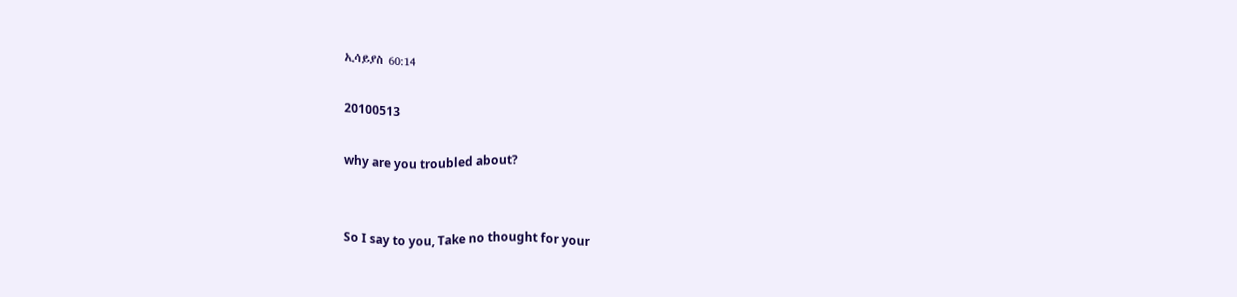ኢሳይያስ 60:14

20100513

why are you troubled about?


So I say to you, Take no thought for your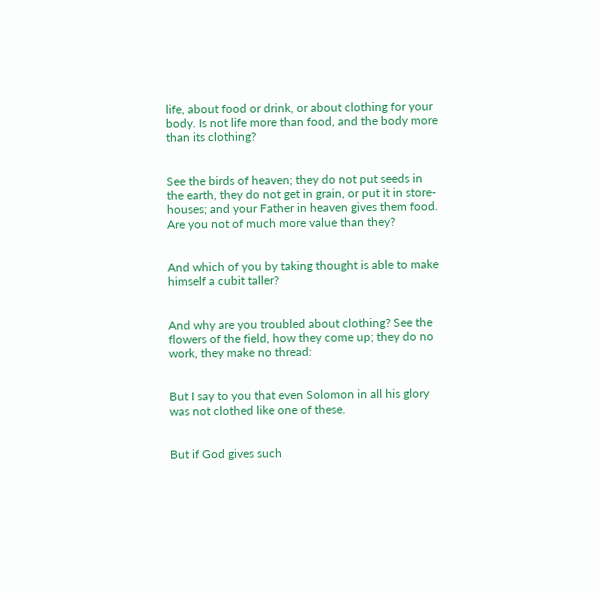life, about food or drink, or about clothing for your body. Is not life more than food, and the body more than its clothing?


See the birds of heaven; they do not put seeds in the earth, they do not get in grain, or put it in store-houses; and your Father in heaven gives them food. Are you not of much more value than they?


And which of you by taking thought is able to make himself a cubit taller?


And why are you troubled about clothing? See the flowers of the field, how they come up; they do no work, they make no thread:


But I say to you that even Solomon in all his glory was not clothed like one of these.


But if God gives such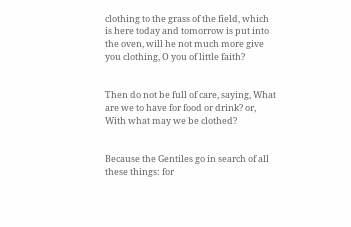clothing to the grass of the field, which is here today and tomorrow is put into the oven, will he not much more give you clothing, O you of little faith?


Then do not be full of care, saying, What are we to have for food or drink? or, With what may we be clothed?


Because the Gentiles go in search of all these things: for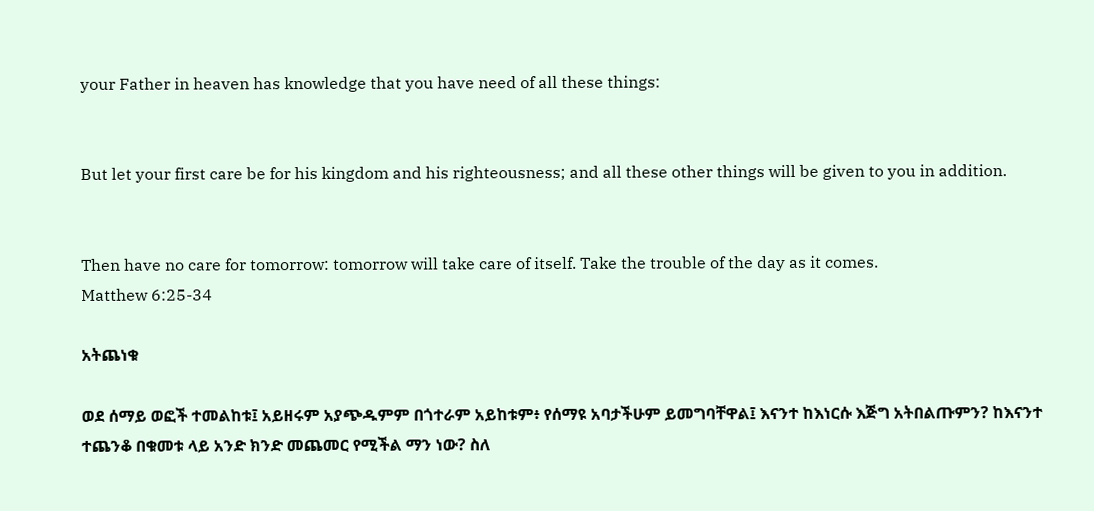your Father in heaven has knowledge that you have need of all these things:


But let your first care be for his kingdom and his righteousness; and all these other things will be given to you in addition.


Then have no care for tomorrow: tomorrow will take care of itself. Take the trouble of the day as it comes.
Matthew 6:25-34

አትጨነቁ

ወደ ሰማይ ወፎች ተመልከቱ፤ አይዘሩም አያጭዱምም በጎተራም አይከቱም፥ የሰማዩ አባታችሁም ይመግባቸዋል፤ እናንተ ከእነርሱ እጅግ አትበልጡምን? ከእናንተ ተጨንቆ በቁመቱ ላይ አንድ ክንድ መጨመር የሚችል ማን ነው? ስለ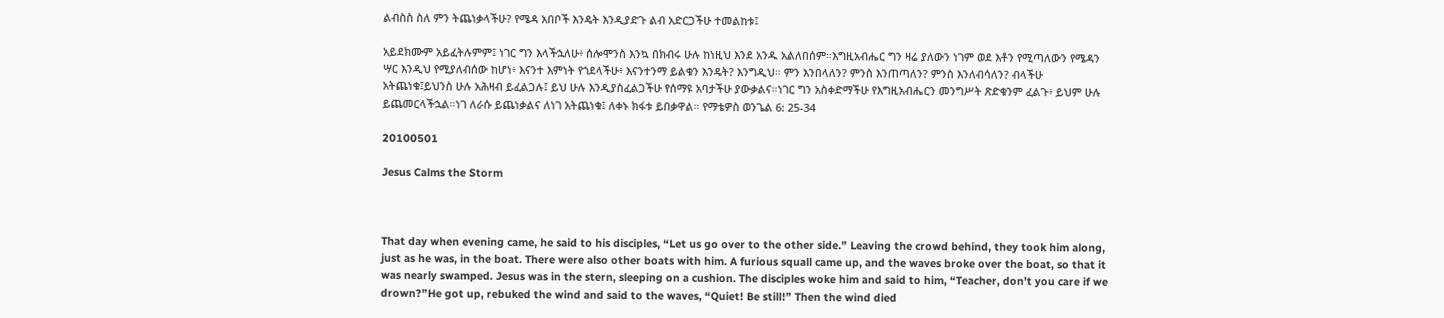ልብስስ ስለ ምን ትጨነቃላችሁ? የሜዳ አበቦች እንዴት እንዲያድጉ ልብ አድርጋችሁ ተመልከቱ፤

አይደክሙም አይፈትሉምም፤ ነገር ግን እላችኋለሁ፥ ሰሎሞንስ እንኳ በክብሩ ሁሉ ከነዚህ እንደ አንዱ አልለበሰም።እግዚአብሔር ግን ዛሬ ያለውን ነገም ወደ እቶን የሚጣለውን የሜዳን ሣር እንዲህ የሚያለብሰው ከሆነ፥ እናንተ እምነት የጎደላችሁ፥ እናንተንማ ይልቁን እንዴት? እንግዲህ። ምን እንበላለን? ምንስ እንጠጣለን? ምንስ እንለብሳለን? ብላችሁ አትጨነቁ፤ይህንስ ሁሉ አሕዛብ ይፈልጋሉ፤ ይህ ሁሉ እንዲያስፈልጋችሁ የሰማዩ አባታችሁ ያውቃልና።ነገር ግን አስቀድማችሁ የእግዚአብሔርን መንግሥት ጽድቁንም ፈልጉ፥ ይህም ሁሉ ይጨመርላችኋል።ነገ ለራሱ ይጨነቃልና ለነገ አትጨነቁ፤ ለቀኑ ክፋቱ ይበቃዋል። የማቴዎስ ወንጌል 6: 25-34

20100501

Jesus Calms the Storm



That day when evening came, he said to his disciples, “Let us go over to the other side.” Leaving the crowd behind, they took him along, just as he was, in the boat. There were also other boats with him. A furious squall came up, and the waves broke over the boat, so that it was nearly swamped. Jesus was in the stern, sleeping on a cushion. The disciples woke him and said to him, “Teacher, don’t you care if we drown?”He got up, rebuked the wind and said to the waves, “Quiet! Be still!” Then the wind died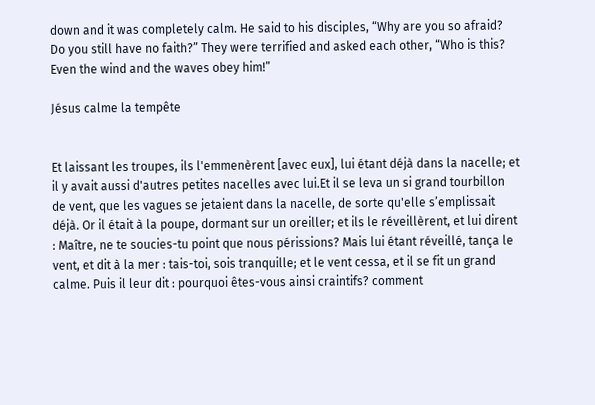down and it was completely calm. He said to his disciples, “Why are you so afraid? Do you still have no faith?” They were terrified and asked each other, “Who is this? Even the wind and the waves obey him!”

Jésus calme la tempête


Et laissant les troupes, ils l'emmenèrent [avec eux], lui étant déjà dans la nacelle; et il y avait aussi d'autres petites nacelles avec lui.Et il se leva un si grand tourbillon de vent, que les vagues se jetaient dans la nacelle, de sorte qu'elle s’emplissait déjà. Or il était à la poupe, dormant sur un oreiller; et ils le réveillèrent, et lui dirent : Maître, ne te soucies-tu point que nous périssions? Mais lui étant réveillé, tança le vent, et dit à la mer : tais-toi, sois tranquille; et le vent cessa, et il se fit un grand calme. Puis il leur dit : pourquoi êtes-vous ainsi craintifs? comment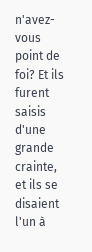n'avez-vous point de foi? Et ils furent saisis d'une grande crainte, et ils se disaient l'un à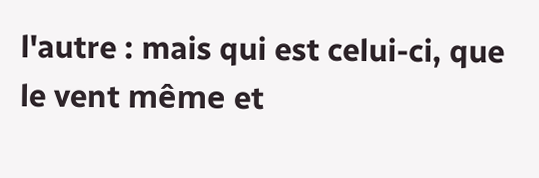l'autre : mais qui est celui-ci, que le vent même et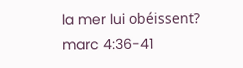la mer lui obéissent?
marc 4:36-41